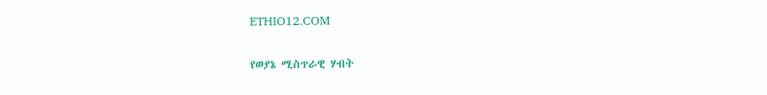ETHIO12.COM

የወያኔ ሚስጥራዊ ሃብት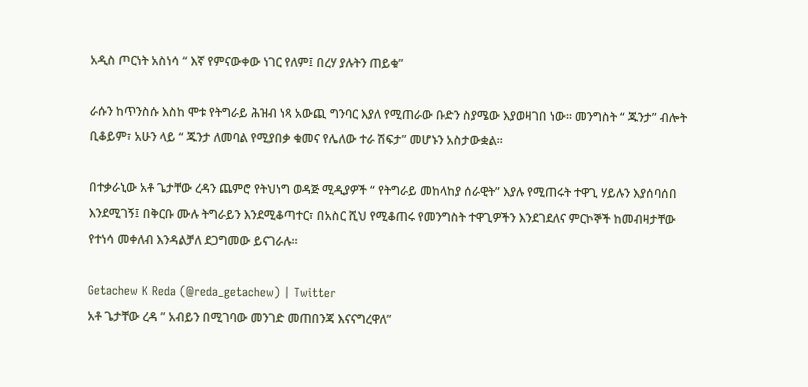አዲስ ጦርነት አስነሳ “ እኛ የምናውቀው ነገር የለም፤ በረሃ ያሉትን ጠይቁ”

ራሱን ከጥንስሱ እስከ ሞቱ የትግራይ ሕዝብ ነጻ አውጪ ግንባር እያለ የሚጠራው ቡድን ስያሜው እያወዛገበ ነው። መንግስት “ ጁንታ” ብሎት ቢቆይም፣ አሁን ላይ “ ጁንታ ለመባል የሚያበቃ ቁመና የሌለው ተራ ሽፍታ” መሆኑን አስታውቋል።

በተቃራኒው አቶ ጌታቸው ረዳን ጨምሮ የትህነግ ወዳጅ ሚዲያዎች “ የትግራይ መከላከያ ሰራዊት” እያሉ የሚጠሩት ተዋጊ ሃይሉን እያሰባሰበ እንደሚገኝ፤ በቅርቡ ሙሉ ትግራይን እንደሚቆጣተር፣ በአስር ሺህ የሚቆጠሩ የመንግስት ተዋጊዎችን እንደገደለና ምርኮኞች ከመብዛታቸው የተነሳ መቀለብ እንዳልቻለ ደጋግመው ይናገራሉ።

Getachew K Reda (@reda_getachew) | Twitter
አቶ ጌታቸው ረዳ ” አብይን በሚገባው መንገድ መጠበንጃ እናናግረዋለ”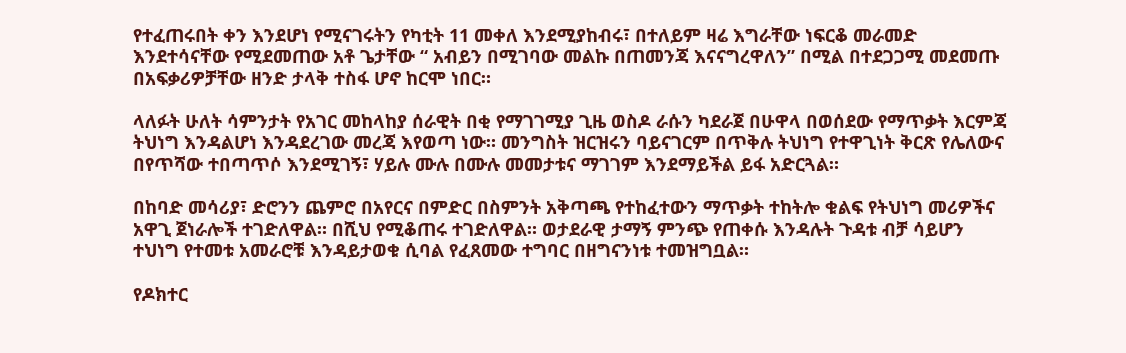የተፈጠሩበት ቀን እንደሆነ የሚናገሩትን የካቲት 11 መቀለ እንደሚያከብሩ፣ በተለይም ዛሬ እግራቸው ነፍርቆ መራመድ እንደተሳናቸው የሚደመጠው አቶ ጌታቸው “ አብይን በሚገባው መልኩ በጠመንጃ እናናግረዋለን” በሚል በተደጋጋሚ መደመጡ በአፍቃሪዎቻቸው ዘንድ ታላቅ ተስፋ ሆኖ ከርሞ ነበር።

ላለፉት ሁለት ሳምንታት የአገር መከላከያ ሰራዊት በቂ የማገገሚያ ጊዜ ወስዶ ራሱን ካደራጀ በሁዋላ በወሰደው የማጥቃት እርምጃ ትህነግ እንዳልሆነ እንዳደረገው መረጃ እየወጣ ነው። መንግስት ዝርዝሩን ባይናገርም በጥቅሉ ትህነግ የተዋጊነት ቅርጽ የሌለውና በየጥሻው ተበጣጥሶ እንደሚገኝ፣ ሃይሉ ሙሉ በሙሉ መመታቱና ማገገም እንደማይችል ይፋ አድርጓል።

በከባድ መሳሪያ፣ ድሮንን ጨምሮ በአየርና በምድር በስምንት አቅጣጫ የተከፈተውን ማጥቃት ተከትሎ ቁልፍ የትህነግ መሪዎችና አዋጊ ጀነራሎች ተገድለዋል። በሺህ የሚቆጠሩ ተገድለዋል። ወታደራዊ ታማኝ ምንጭ የጠቀሱ እንዳሉት ጉዳቱ ብቻ ሳይሆን ተህነግ የተመቱ አመራሮቹ እንዳይታወቁ ሲባል የፈጸመው ተግባር በዘግናንነቱ ተመዝግቧል።

የዶክተር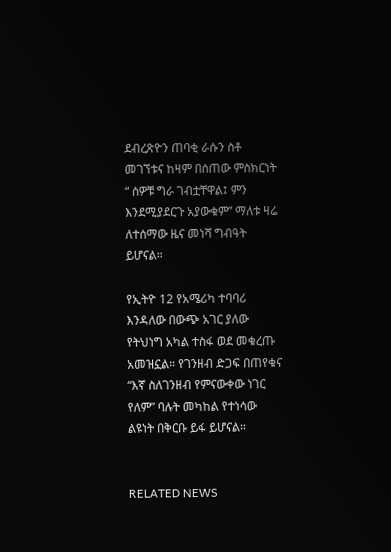ደብረጽዮን ጠባቂ ራሱን ስቶ መገኘቱና ከዛም በሰጠው ምስክርነት “ ሰዎቹ ግራ ገብቷቸዋል፤ ምን እንደሚያደርጉ አያውቁም” ማለቱ ዛሬ ለተሰማው ዜና መነሻ ግብዓት ይሆናል።

የኢትዮ 12 የአሜሪካ ተባባሪ እንዳለው በውጭ አገር ያለው የትህነግ አካል ተስፋ ወደ መቁረጡ አመዝኗል። የገንዘብ ድጋፍ በጠየቁና “እኛ ስለገንዘብ የምናውቀው ነገር የለም” ባሉት መካከል የተነሳው ልዩነት በቅርቡ ይፋ ይሆናል።


RELATED NEWS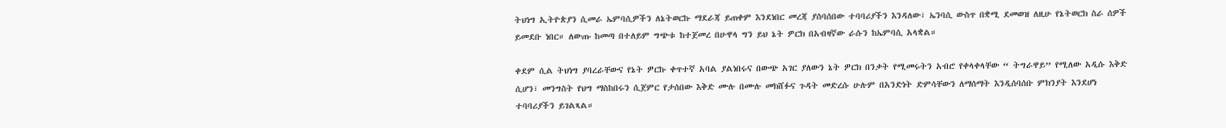ትህነግ ኢትዮጵያን ሲመራ ኤምባሲዎችን ለኔትወርኩ ማደራጃ ይጠቀም እንደነበር መረጃ ያሰባሰበው ተባባሪያችን እንዳለው፣ ኤንባሲ ውስጥ በቋሚ ደመወዝ ለዚሁ የኔትወርክ ስራ ሰዎች ይመደቡ ነበር። ለውጡ ከመጣ በተለይም ግጭቱ ከተጀመረ በሁዋላ ግን ይህ ኔት ዎርክ በአብዛኛው ራሱን ከኤምባሲ አላቋል።

ቀደም ሲል ትህነግ ያባረራቸውና የኔት ዎርኩ ቀጥተኛ አባል ያልነበሩና በውጭ አገር ያለውን ኔት ዎርክ በንቃት የሚመሩትን አብሮ የቀላቀላቸው “ ትግራዋይ” የሚለው አዲሱ እቅድ ሲሆን፣ መንግስት የህግ ማስከበሩን ሲጀምር የታሰበው እቅድ ሙሉ በሙሉ መክሸፉና ጉዳት መድረሱ ሁሉም በአንድነት ድምሳቸውን ለማሰማት እንዲሰባሰቡ ምክንያት እንደሆነ ተባባሪያችን ይገልጻል።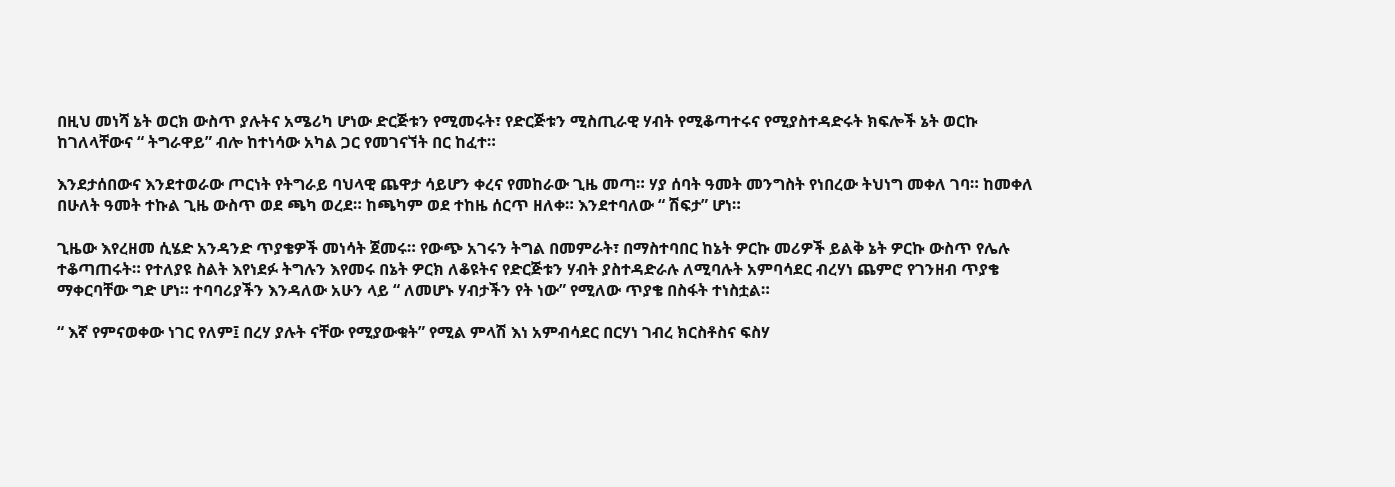በዚህ መነሻ ኔት ወርክ ውስጥ ያሉትና አሜሪካ ሆነው ድርጅቱን የሚመሩት፣ የድርጅቱን ሚስጢራዊ ሃብት የሚቆጣተሩና የሚያስተዳድሩት ክፍሎች ኔት ወርኩ ከገለላቸውና “ ትግራዋይ” ብሎ ከተነሳው አካል ጋር የመገናኘት በር ከፈተ።

እንደታሰበውና እንደተወራው ጦርነት የትግራይ ባህላዊ ጨዋታ ሳይሆን ቀረና የመከራው ጊዜ መጣ። ሃያ ሰባት ዓመት መንግስት የነበረው ትህነግ መቀለ ገባ። ከመቀለ በሁለት ዓመት ተኩል ጊዜ ውስጥ ወደ ጫካ ወረደ። ከጫካም ወደ ተከዜ ሰርጥ ዘለቀ። እንደተባለው “ ሽፍታ” ሆነ።

ጊዜው እየረዘመ ሲሄድ አንዳንድ ጥያቄዎች መነሳት ጀመሩ። የውጭ አገሩን ትግል በመምራት፣ በማስተባበር ከኔት ዎርኩ መሪዎች ይልቅ ኔት ዎርኩ ውስጥ የሌሉ ተቆጣጠሩት። የተለያዩ ስልት እየነደፉ ትግሉን እየመሩ በኔት ዎርክ ለቆዩትና የድርጅቱን ሃብት ያስተዳድራሉ ለሚባሉት አምባሳደር ብረሃነ ጨምሮ የገንዘብ ጥያቄ ማቀርባቸው ግድ ሆነ። ተባባሪያችን እንዳለው አሁን ላይ “ ለመሆኑ ሃብታችን የት ነው” የሚለው ጥያቄ በስፋት ተነስቷል።

“ እኛ የምናወቀው ነገር የለም፤ በረሃ ያሉት ናቸው የሚያውቁት” የሚል ምላሽ እነ አምብሳደር በርሃነ ገብረ ክርስቶስና ፍስሃ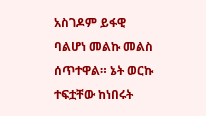አስገዶም ይፋዊ ባልሆነ መልኩ መልስ ሰጥተዋል። ኔት ወርኩ ተፍቷቸው ከነበሩት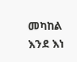መካከል እንደ እነ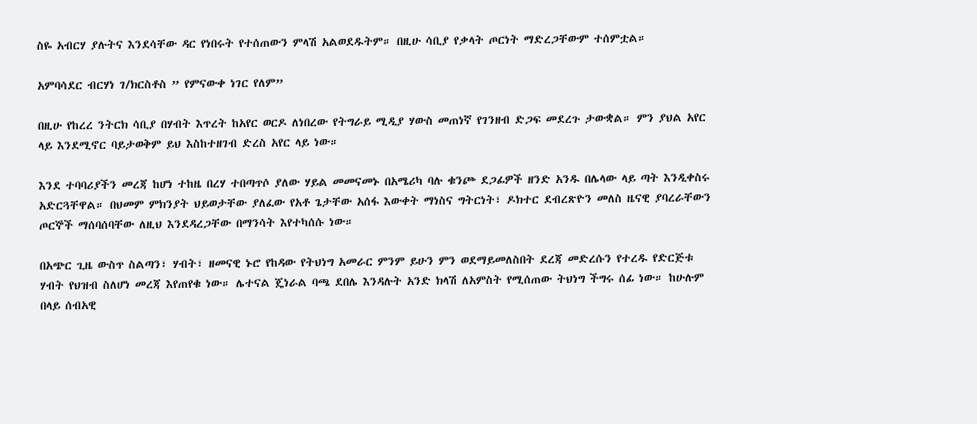ስዬ አብርሃ ያሉትና እንደሳቸው ዳር የነበሩት የተሰጠውን ምላሽ አልወደዱትም። በዚሁ ሳቢያ የቃላት ጦርነት ማድረጋቸውም ተሰምቷል።

አምባሳደር ብርሃነ ገ/ክርስቶስ ” የምናውቀ ነገር የለም”

በዚሁ የከረረ ንትርክ ሳቢያ በሃብት እጥረት ከአየር ወርዶ ለነበረው የትግራይ ሚዲያ ሃውስ መጠነኛ የገንዘብ ድጋፍ መደረጉ ታውቋል። ምን ያህል አየር ላይ እንደሚኖር ባይታወቅም ይህ እስከተዘገብ ድረስ አየር ላይ ነው።

እንደ ተባባሪያችን መረጃ ከሆነ ተከዜ በረሃ ተበጣጥሶ ያለው ሃይል መመናመኑ በአሜሪካ ባሉ ቁንጮ ደጋፊዎች ዘንድ አንዱ በሌላው ላይ ጣት እንዲቀስሩ አድርጓቸዋል። በህመም ምክንያት ህይወታቸው ያለፈው የአቶ ጌታቸው አሰፋ እውቀት ማነስና ግትርነት፣ ዶክተር ደብረጽዮን መለስ ዜናዊ ያባረራቸውን ጦርኞች ማሰባሰባቸው ለዚህ እንደዳረጋቸው በማንሳት እየተካሰሱ ነው።

በአጭር ጊዜ ውስጥ ስልጣን፣ ሃብት፣ ዘመናዊ ኑሮ የከዳው የትህነግ አመራር ምንም ይሁን ምን ወደማይመለስበት ደረጃ መድረሱን የተረዱ የድርጅቱ ሃብት የህዝብ ስለሆነ መረጃ እየጠየቁ ነው። ሌተናል ጄነራል ባጫ ደበሌ እንዳሉት አንድ ክላሽ ለአምስት የሚሰጠው ትህነግ ችግሩ ሰፊ ነው። ከሁሉም በላይ ሰብአዊ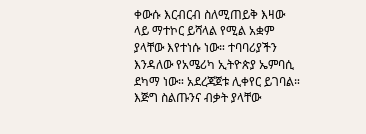ቀውሱ እርብርብ ስለሚጠይቅ እዛው ላይ ማተኮር ይሻላል የሚል አቋም ያላቸው እየተነሱ ነው። ተባባሪያችን እንዳለው የአሜሪካ ኢትዮጵያ ኤምባሲ ደካማ ነው። አደረጃጀቱ ሊቀየር ይገባል። እጅግ ስልጡንና ብቃት ያላቸው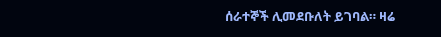ሰራተኞች ሊመደቡለት ይገባል። ዛሬ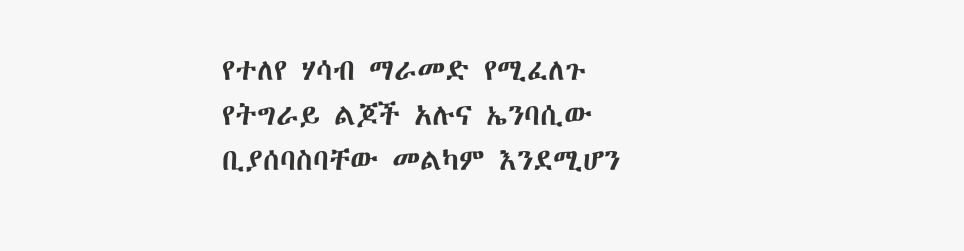የተለየ ሃሳብ ማራመድ የሚፈለጉ የትግራይ ልጆች አሉና ኤንባሲው ቢያሰባስባቸው መልካም እንደሚሆን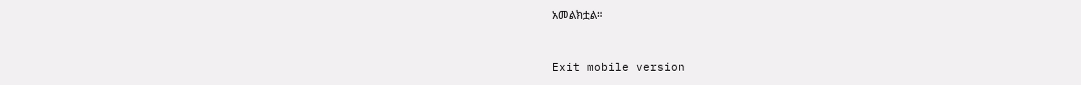አመልክቷል።


Exit mobile version